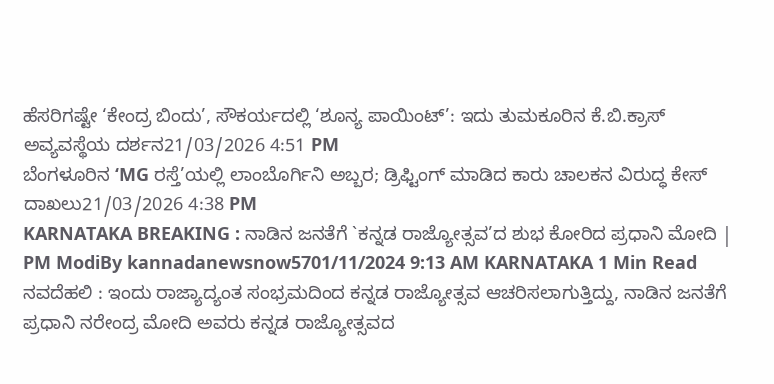ಹೆಸರಿಗಷ್ಟೇ ‘ಕೇಂದ್ರ ಬಿಂದು’, ಸೌಕರ್ಯದಲ್ಲಿ ‘ಶೂನ್ಯ ಪಾಯಿಂಟ್’: ಇದು ತುಮಕೂರಿನ ಕೆ.ಬಿ.ಕ್ರಾಸ್ ಅವ್ಯವಸ್ಥೆಯ ದರ್ಶನ21/03/2026 4:51 PM
ಬೆಂಗಳೂರಿನ ‘MG ರಸ್ತೆ’ಯಲ್ಲಿ ಲಾಂಬೊರ್ಗಿನಿ ಅಬ್ಬರ; ಡ್ರಿಫ್ಟಿಂಗ್ ಮಾಡಿದ ಕಾರು ಚಾಲಕನ ವಿರುದ್ಧ ಕೇಸ್ ದಾಖಲು21/03/2026 4:38 PM
KARNATAKA BREAKING : ನಾಡಿನ ಜನತೆಗೆ `ಕನ್ನಡ ರಾಜ್ಯೋತ್ಸವ’ದ ಶುಭ ಕೋರಿದ ಪ್ರಧಾನಿ ಮೋದಿ | PM ModiBy kannadanewsnow5701/11/2024 9:13 AM KARNATAKA 1 Min Read ನವದೆಹಲಿ : ಇಂದು ರಾಜ್ಯಾದ್ಯಂತ ಸಂಭ್ರಮದಿಂದ ಕನ್ನಡ ರಾಜ್ಯೋತ್ಸವ ಆಚರಿಸಲಾಗುತ್ತಿದ್ದು, ನಾಡಿನ ಜನತೆಗೆ ಪ್ರಧಾನಿ ನರೇಂದ್ರ ಮೋದಿ ಅವರು ಕನ್ನಡ ರಾಜ್ಯೋತ್ಸವದ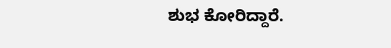ಶುಭ ಕೋರಿದ್ದಾರೆ.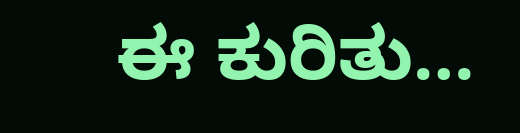ಈ ಕುರಿತು…